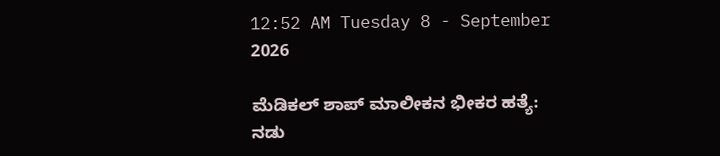12:52 AM Tuesday 8 - September 2026

ಮೆಡಿಕಲ್ ಶಾಪ್ ಮಾಲೀಕನ ಭೀಕರ ಹತ್ಯೆ: ನಡು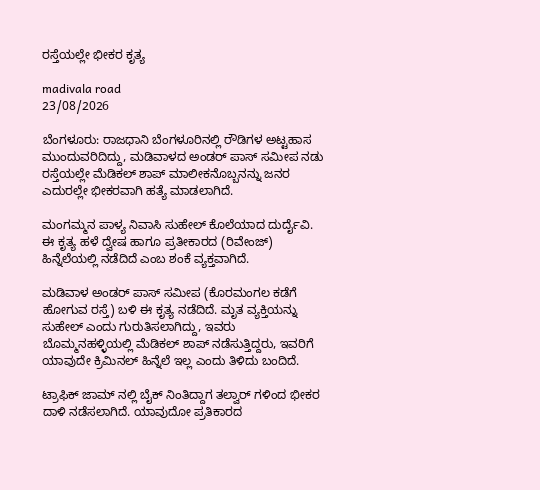ರಸ್ತೆಯಲ್ಲೇ ಭೀಕರ ಕೃತ್ಯ

madivala road
23/08/2026

ಬೆಂಗಳೂರು: ರಾಜಧಾನಿ ಬೆಂಗಳೂರಿನಲ್ಲಿ ರೌಡಿಗಳ ಅಟ್ಟಹಾಸ ಮುಂದುವರಿದಿದ್ದು, ಮಡಿವಾಳದ ಅಂಡರ್‌ ಪಾಸ್ ಸಮೀಪ ನಡು ರಸ್ತೆಯಲ್ಲೇ ಮೆಡಿಕಲ್ ಶಾಪ್ ಮಾಲೀಕನೊಬ್ಬನನ್ನು ಜನರ ಎದುರಲ್ಲೇ ಭೀಕರವಾಗಿ ಹತ್ಯೆ ಮಾಡಲಾಗಿದೆ.

ಮಂಗಮ್ಮನ ಪಾಳ್ಯ ನಿವಾಸಿ ಸುಹೇಲ್ ಕೊಲೆಯಾದ ದುರ್ದೈವಿ. ಈ ಕೃತ್ಯ ಹಳೆ ದ್ವೇಷ ಹಾಗೂ ಪ್ರತೀಕಾರದ (ರಿವೇಂಜ್) ಹಿನ್ನೆಲೆಯಲ್ಲಿ ನಡೆದಿದೆ ಎಂಬ ಶಂಕೆ ವ್ಯಕ್ತವಾಗಿದೆ.

ಮಡಿವಾಳ ಅಂಡರ್‌ ಪಾಸ್ ಸಮೀಪ (ಕೊರಮಂಗಲ ಕಡೆಗೆ ಹೋಗುವ ರಸ್ತೆ) ಬಳಿ ಈ ಕೃತ್ಯ ನಡೆದಿದೆ. ಮೃತ ವ್ಯಕ್ತಿಯನ್ನು  ಸುಹೇಲ್ ಎಂದು ಗುರುತಿಸಲಾಗಿದ್ದು, ಇವರು ಬೊಮ್ಮನಹಳ್ಳಿಯಲ್ಲಿ ಮೆಡಿಕಲ್ ಶಾಪ್ ನಡೆಸುತ್ತಿದ್ದರು, ಇವರಿಗೆ ಯಾವುದೇ ಕ್ರಿಮಿನಲ್ ಹಿನ್ನೆಲೆ ಇಲ್ಲ ಎಂದು ತಿಳಿದು ಬಂದಿದೆ.

ಟ್ರಾಫಿಕ್ ಜಾಮ್‌ ನಲ್ಲಿ ಬೈಕ್ ನಿಂತಿದ್ದಾಗ ತಲ್ವಾರ್‌ ಗಳಿಂದ ಭೀಕರ ದಾಳಿ ನಡೆಸಲಾಗಿದೆ. ಯಾವುದೋ ಪ್ರತಿಕಾರದ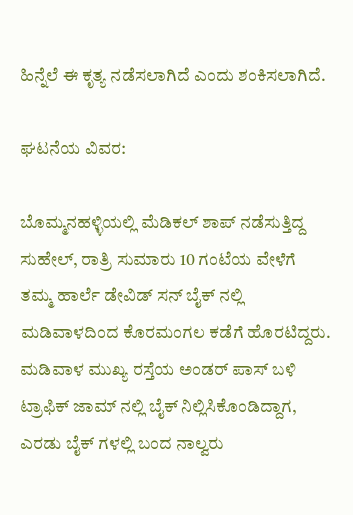ಹಿನ್ನೆಲೆ ಈ ಕೃತ್ಯ ನಡೆಸಲಾಗಿದೆ ಎಂದು ಶಂಕಿಸಲಾಗಿದೆ.

ಘಟನೆಯ ವಿವರ:

ಬೊಮ್ಮನಹಳ್ಳಿಯಲ್ಲಿ ಮೆಡಿಕಲ್ ಶಾಪ್ ನಡೆಸುತ್ತಿದ್ದ ಸುಹೇಲ್, ರಾತ್ರಿ ಸುಮಾರು 10 ಗಂಟೆಯ ವೇಳೆಗೆ ತಮ್ಮ ಹಾರ್ಲೆ ಡೇವಿಡ್‌ ಸನ್ ಬೈಕ್‌ ನಲ್ಲಿ ಮಡಿವಾಳದಿಂದ ಕೊರಮಂಗಲ ಕಡೆಗೆ ಹೊರಟಿದ್ದರು. ಮಡಿವಾಳ ಮುಖ್ಯ ರಸ್ತೆಯ ಅಂಡರ್‌ ಪಾಸ್ ಬಳಿ ಟ್ರಾಫಿಕ್ ಜಾಮ್‌ ನಲ್ಲಿ ಬೈಕ್ ನಿಲ್ಲಿಸಿಕೊಂಡಿದ್ದಾಗ, ಎರಡು ಬೈಕ್‌ ಗಳಲ್ಲಿ ಬಂದ ನಾಲ್ವರು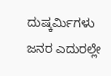ದುಷ್ಕರ್ಮಿಗಳು ಜನರ ಎದುರಲ್ಲೇ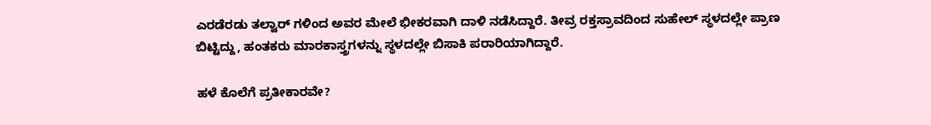ಎರಡೆರಡು ತಲ್ವಾರ್‌ ಗಳಿಂದ ಅವರ ಮೇಲೆ ಭೀಕರವಾಗಿ ದಾಳಿ ನಡೆಸಿದ್ದಾರೆ. ತೀವ್ರ ರಕ್ತಸ್ರಾವದಿಂದ ಸುಹೇಲ್ ಸ್ಥಳದಲ್ಲೇ ಪ್ರಾಣ ಬಿಟ್ಟಿದ್ದು, ಹಂತಕರು ಮಾರಕಾಸ್ತ್ರಗಳನ್ನು ಸ್ಥಳದಲ್ಲೇ ಬಿಸಾಕಿ ಪರಾರಿಯಾಗಿದ್ದಾರೆ.

ಹಳೆ ಕೊಲೆಗೆ ಪ್ರತೀಕಾರವೇ?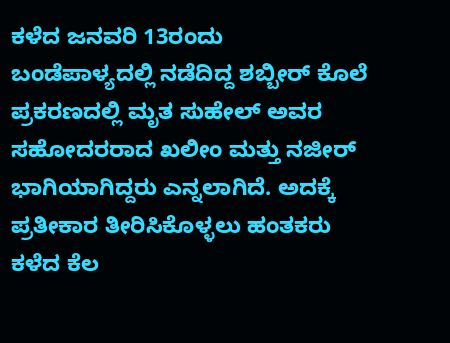ಕಳೆದ ಜನವರಿ 13ರಂದು ಬಂಡೆಪಾಳ್ಯದಲ್ಲಿ ನಡೆದಿದ್ದ ಶಬ್ಬೀರ್ ಕೊಲೆ ಪ್ರಕರಣದಲ್ಲಿ ಮೃತ ಸುಹೇಲ್ ಅವರ ಸಹೋದರರಾದ ಖಲೀಂ ಮತ್ತು ನಜೀರ್ ಭಾಗಿಯಾಗಿದ್ದರು ಎನ್ನಲಾಗಿದೆ. ಅದಕ್ಕೆ ಪ್ರತೀಕಾರ ತೀರಿಸಿಕೊಳ್ಳಲು ಹಂತಕರು ಕಳೆದ ಕೆಲ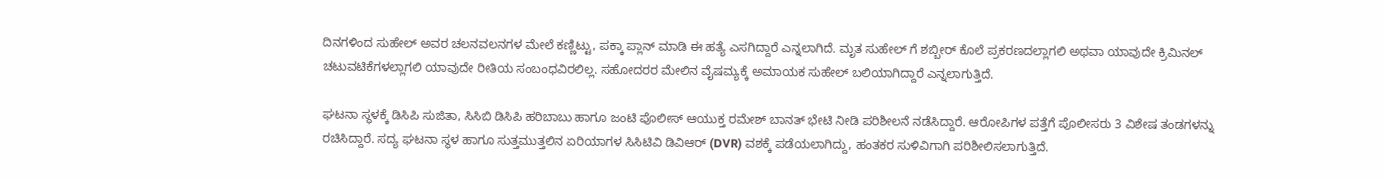ದಿನಗಳಿಂದ ಸುಹೇಲ್ ಅವರ ಚಲನವಲನಗಳ ಮೇಲೆ ಕಣ್ಣಿಟ್ಟು, ಪಕ್ಕಾ ಪ್ಲಾನ್ ಮಾಡಿ ಈ ಹತ್ಯೆ ಎಸಗಿದ್ದಾರೆ ಎನ್ನಲಾಗಿದೆ. ಮೃತ ಸುಹೇಲ್‌ ಗೆ ಶಬ್ಬೀರ್ ಕೊಲೆ ಪ್ರಕರಣದಲ್ಲಾಗಲಿ ಅಥವಾ ಯಾವುದೇ ಕ್ರಿಮಿನಲ್ ಚಟುವಟಿಕೆಗಳಲ್ಲಾಗಲಿ ಯಾವುದೇ ರೀತಿಯ ಸಂಬಂಧವಿರಲಿಲ್ಲ. ಸಹೋದರರ ಮೇಲಿನ ವೈಷಮ್ಯಕ್ಕೆ ಅಮಾಯಕ ಸುಹೇಲ್ ಬಲಿಯಾಗಿದ್ದಾರೆ ಎನ್ನಲಾಗುತ್ತಿದೆ.

ಘಟನಾ ಸ್ಥಳಕ್ಕೆ ಡಿಸಿಪಿ ಸುಜಿತಾ, ಸಿಸಿಬಿ ಡಿಸಿಪಿ ಹರಿಬಾಬು ಹಾಗೂ ಜಂಟಿ ಪೊಲೀಸ್ ಆಯುಕ್ತ ರಮೇಶ್ ಬಾನತ್ ಭೇಟಿ ನೀಡಿ ಪರಿಶೀಲನೆ ನಡೆಸಿದ್ದಾರೆ. ಆರೋಪಿಗಳ ಪತ್ತೆಗೆ ಪೊಲೀಸರು 3 ವಿಶೇಷ ತಂಡಗಳನ್ನು ರಚಿಸಿದ್ದಾರೆ. ಸದ್ಯ ಘಟನಾ ಸ್ಥಳ ಹಾಗೂ ಸುತ್ತಮುತ್ತಲಿನ ಏರಿಯಾಗಳ ಸಿಸಿಟಿವಿ ಡಿವಿಆರ್ (DVR) ವಶಕ್ಕೆ ಪಡೆಯಲಾಗಿದ್ದು, ಹಂತಕರ ಸುಳಿವಿಗಾಗಿ ಪರಿಶೀಲಿಸಲಾಗುತ್ತಿದೆ.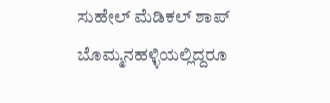ಸುಹೇಲ್ ಮೆಡಿಕಲ್ ಶಾಪ್ ಬೊಮ್ಮನಹಳ್ಳಿಯಲ್ಲಿದ್ದರೂ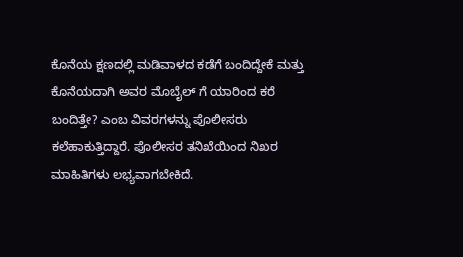ಕೊನೆಯ ಕ್ಷಣದಲ್ಲಿ ಮಡಿವಾಳದ ಕಡೆಗೆ ಬಂದಿದ್ದೇಕೆ ಮತ್ತು ಕೊನೆಯದಾಗಿ ಅವರ ಮೊಬೈಲ್‌ ಗೆ ಯಾರಿಂದ ಕರೆ ಬಂದಿತ್ತೇ? ಎಂಬ ವಿವರಗಳನ್ನು ಪೊಲೀಸರು ಕಲೆಹಾಕುತ್ತಿದ್ದಾರೆ. ಪೊಲೀಸರ ತನಿಖೆಯಿಂದ ನಿಖರ ಮಾಹಿತಿಗಳು ಲಭ್ಯವಾಗಬೇಕಿದೆ.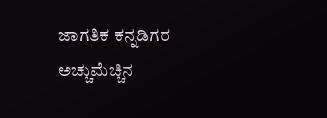ಜಾಗತಿಕ ಕನ್ನಡಿಗರ ಅಚ್ಚುಮೆಚ್ಚಿನ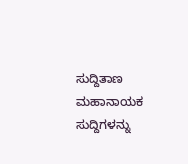ಸುದ್ದಿತಾಣ ಮಹಾನಾಯಕ ಸುದ್ದಿಗಳನ್ನು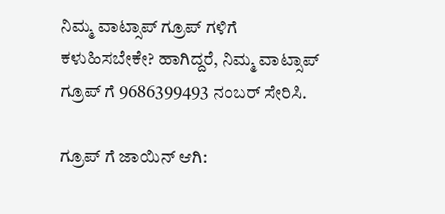ನಿಮ್ಮ ವಾಟ್ಸಾಪ್ ಗ್ರೂಪ್ ಗಳಿಗೆ ಕಳುಹಿಸಬೇಕೇ? ಹಾಗಿದ್ದರೆ, ನಿಮ್ಮ ವಾಟ್ಸಾಪ್ ಗ್ರೂಪ್ ಗೆ 9686399493 ನಂಬರ್ ಸೇರಿಸಿ.

ಗ್ರೂಪ್ ಗೆ ಜಾಯಿನ್ ಆಗಿ: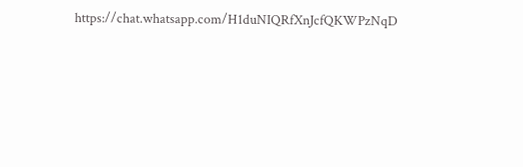https://chat.whatsapp.com/H1duNIQRfXnJcfQKWPzNqD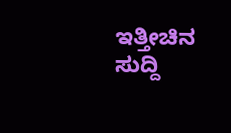ಇತ್ತೀಚಿನ ಸುದ್ದಿ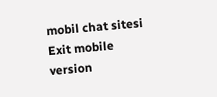mobil chat sitesi
Exit mobile version